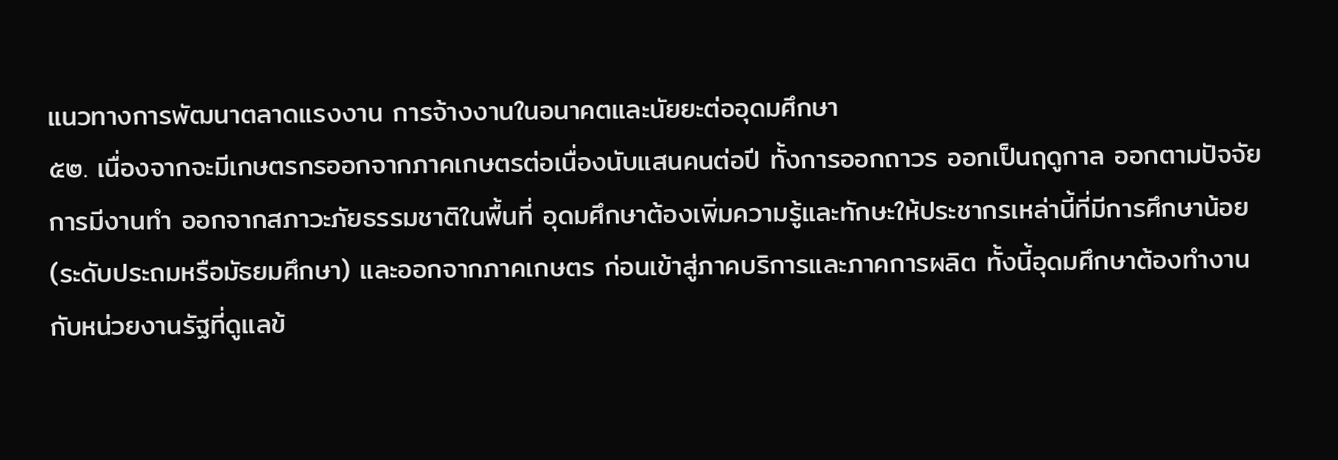แนวทางการพัฒนาตลาดแรงงาน การจ้างงานในอนาคตและนัยยะต่ออุดมศึกษา
๕๒. เนื่องจากจะมีเกษตรกรออกจากภาคเกษตรต่อเนื่องนับแสนคนต่อปี ทั้งการออกถาวร ออกเป็นฤดูกาล ออกตามปัจจัยการมีงานทำ ออกจากสภาวะภัยธรรมชาติในพื้นที่ อุดมศึกษาต้องเพิ่มความรู้และทักษะให้ประชากรเหล่านี้ที่มีการศึกษาน้อย (ระดับประถมหรือมัธยมศึกษา) และออกจากภาคเกษตร ก่อนเข้าสู่ภาคบริการและภาคการผลิต ทั้งนี้อุดมศึกษาต้องทำงานกับหน่วยงานรัฐที่ดูแลข้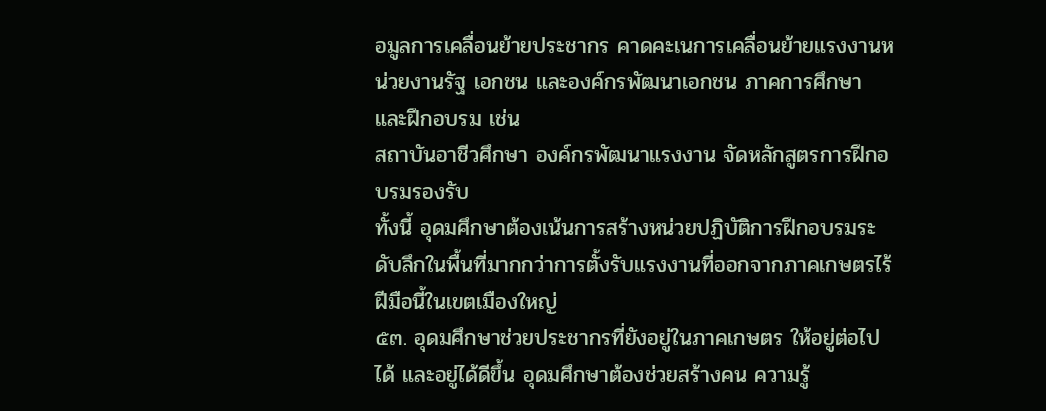อมูลการเคลื่อนย้ายประชากร คาดคะเนการเคลื่อนย้ายแรงงานหน่วยงานรัฐ เอกชน และองค์กรพัฒนาเอกชน ภาคการศึกษาและฝึกอบรม เช่น
สถาบันอาชีวศึกษา องค์กรพัฒนาแรงงาน จัดหลักสูตรการฝึกอบรมรองรับ
ทั้งนี้ อุดมศึกษาต้องเน้นการสร้างหน่วยปฏิบัติการฝึกอบรมระดับลึกในพื้นที่มากกว่าการตั้งรับแรงงานที่ออกจากภาคเกษตรไร้ฝีมือนี้ในเขตเมืองใหญ่
๕๓. อุดมศึกษาช่วยประชากรที่ยังอยู่ในภาคเกษตร ให้อยู่ต่อไปได้ และอยู่ได้ดีขึ้น อุดมศึกษาต้องช่วยสร้างคน ความรู้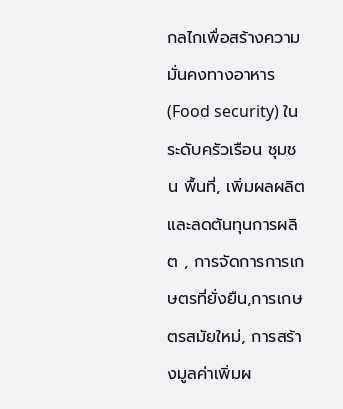กลไกเพื่อสร้างความมั่นคงทางอาหาร (Food security) ในระดับครัวเรือน ชุมชน พื้นที่, เพิ่มผลผลิตและลดต้นทุนการผลิต , การจัดการการเกษตรที่ยั่งยืน,การเกษตรสมัยใหม่, การสร้างมูลค่าเพิ่มผ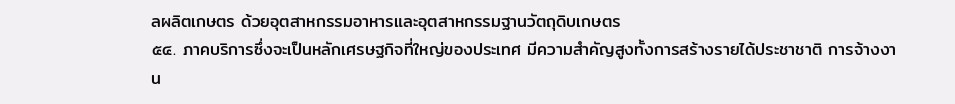ลผลิตเกษตร ด้วยอุตสาหกรรมอาหารและอุตสาหกรรมฐานวัตถุดิบเกษตร
๕๔. ภาคบริการซึ่งจะเป็นหลักเศรษฐกิจที่ใหญ่ของประเทศ มีความสำคัญสูงทั้งการสร้างรายได้ประชาชาติ การจ้างงาน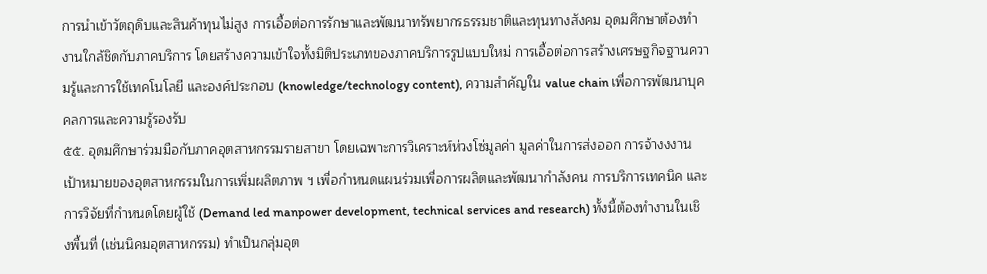การนำเข้าวัตถุดิบและสินค้าทุนไม่สูง การเอื้อต่อการรักษาและพัฒนาทรัพยากรธรรมชาติและทุนทางสังคม อุดมศึกษาต้องทำงานใกล้ชิดกับภาคบริการ โดยสร้างความเข้าใจทั้งมิติประเภทของภาคบริการรูปแบบใหม่ การเอื้อต่อการสร้างเศรษฐกิจฐานความรู้และการใช้เทคโนโลยี และองค์ประกอบ (knowledge/technology content), ความสำคัญใน value chain เพื่อการพัฒนาบุคคลการและความรู้รองรับ
๕๕. อุดมศึกษาร่วมมือกับภาคอุตสาหกรรมรายสาขา โดยเฉพาะการวิเคราะห์ห่วงโซ่มูลค่า มูลค่าในการส่งออก การจ้างงงาน เป้าหมายของอุตสาหกรรมในการเพิ่มผลิตภาพ ฯ เพื่อกำหนดแผนร่วมเพื่อการผลิตและพัฒนากำลังคน การบริการเทคนิค และการวิจัยที่กำหนดโดยผู้ใช้ (Demand led manpower development, technical services and research) ทั้งนี้ต้องทำงานในเชิงพื้นที่ (เช่นนิคมอุตสาหกรรม) ทำเป็นกลุ่มอุต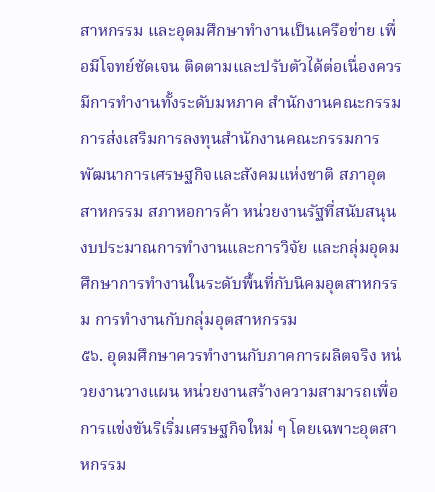สาหกรรม และอุดมศึกษาทำงานเป็นเครือข่าย เพื่อมีโจทย์ชัดเจน ติดตามและปรับตัวได้ต่อเนื่องควรมีการทำงานทั้งระดับมหภาค สำนักงานคณะกรรมการส่งเสริมการลงทุนสำนักงานคณะกรรมการพัฒนาการเศรษฐกิจและสังคมแห่งชาติ สภาอุตสาหกรรม สภาหอการค้า หน่วยงานรัฐที่สนับสนุนงบประมาณการทำงานและการวิจัย และกลุ่มอุดมศึกษาการทำงานในระดับพื้นที่กับนิคมอุตสาหกรรม การทำงานกับกลุ่มอุตสาหกรรม
๕๖. อุดมศึกษาควรทำงานกับภาคการผลิตจริง หน่วยงานวางแผน หน่วยงานสร้างความสามารถเพื่อการแข่งขันริเริ่มเศรษฐกิจใหม่ ๆ โดยเฉพาะอุตสาหกรรม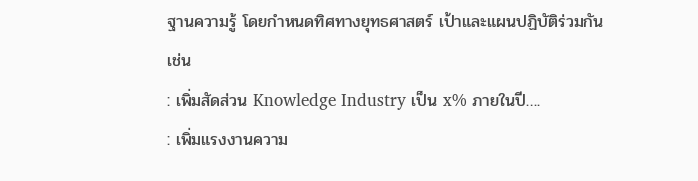ฐานความรู้ โดยกำหนดทิศทางยุทธศาสตร์ เป้าและแผนปฏิบัติร่วมกัน เช่น
: เพิ่มสัดส่วน Knowledge Industry เป็น x% ภายในปี….
: เพิ่มแรงงานความ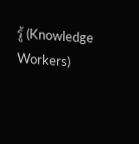รู้ (Knowledge Workers)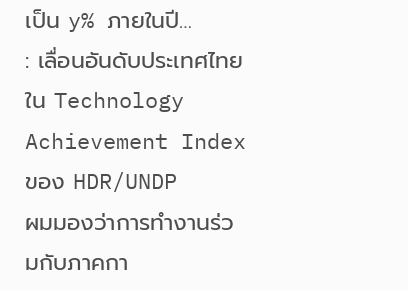เป็น y% ภายในปี…
: เลื่อนอันดับประเทศไทยใน Technology Achievement Index ของ HDR/UNDP
ผมมองว่าการทำงานร่วมกับภาคกา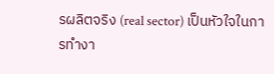รผลิตจริง (real sector) เป็นหัวใจในการทำงา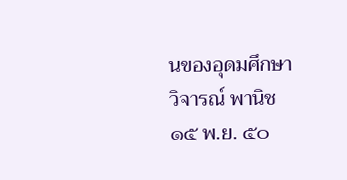นของอุดมศึกษา
วิจารณ์ พานิช
๑๕ พ.ย. ๕๐